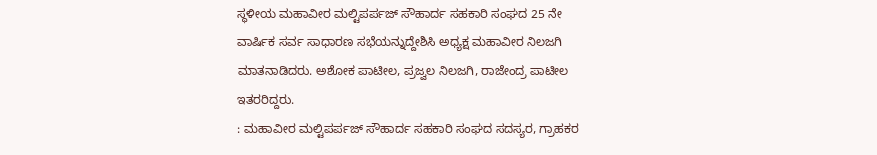ಸ್ಥಳೀಯ ಮಹಾವೀರ ಮಲ್ಟಿಪರ್ಪಜ್ ಸೌಹಾರ್ದ ಸಹಕಾರಿ ಸಂಘದ 25 ನೇ ವಾರ್ಷಿಕ ಸರ್ವ ಸಾಧಾರಣ ಸಭೆಯನ್ನುದ್ದೇಶಿಸಿ ಅಧ್ಯಕ್ಷ ಮಹಾವೀರ ನಿಲಜಗಿ ಮಾತನಾಡಿದರು. ಅಶೋಕ ಪಾಟೀಲ, ಪ್ರಜ್ವಲ ನಿಲಜಗಿ, ರಾಜೇಂದ್ರ ಪಾಟೀಲ ಇತರರಿದ್ದರು.
: ಮಹಾವೀರ ಮಲ್ಟಿಪರ್ಪಜ್ ಸೌಹಾರ್ದ ಸಹಕಾರಿ ಸಂಘದ ಸದಸ್ಯರ, ಗ್ರಾಹಕರ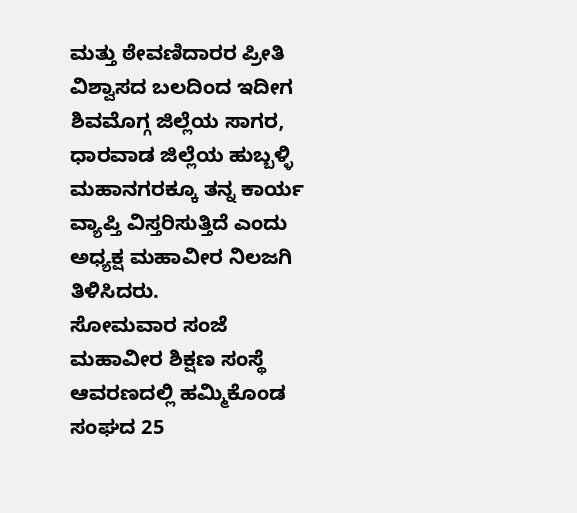ಮತ್ತು ಠೇವಣಿದಾರರ ಪ್ರೀತಿ ವಿಶ್ವಾಸದ ಬಲದಿಂದ ಇದೀಗ ಶಿವಮೊಗ್ಗ ಜಿಲ್ಲೆಯ ಸಾಗರ, ಧಾರವಾಡ ಜಿಲ್ಲೆಯ ಹುಬ್ಬಳ್ಳಿ ಮಹಾನಗರಕ್ಕೂ ತನ್ನ ಕಾರ್ಯ ವ್ಯಾಪ್ತಿ ವಿಸ್ತರಿಸುತ್ತಿದೆ ಎಂದು ಅಧ್ಯಕ್ಷ ಮಹಾವೀರ ನಿಲಜಗಿ ತಿಳಿಸಿದರು.
ಸೋಮವಾರ ಸಂಜೆ ಮಹಾವೀರ ಶಿಕ್ಷಣ ಸಂಸ್ಥೆ ಆವರಣದಲ್ಲಿ ಹಮ್ಮಿಕೊಂಡ ಸಂಘದ 25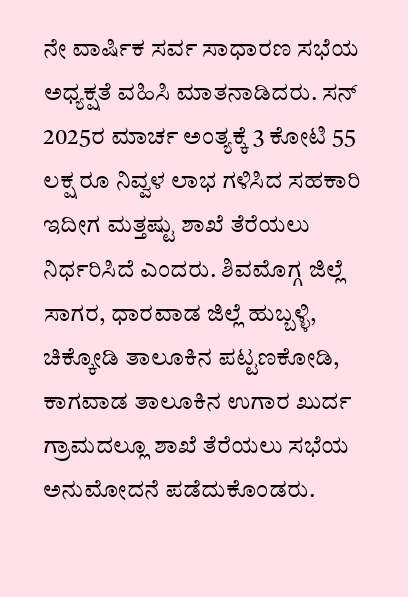ನೇ ವಾರ್ಷಿಕ ಸರ್ವ ಸಾಧಾರಣ ಸಭೆಯ ಅಧ್ಯಕ್ಷತೆ ವಹಿಸಿ ಮಾತನಾಡಿದರು. ಸನ್ 2025ರ ಮಾರ್ಚ ಅಂತ್ಯಕ್ಕೆ 3 ಕೋಟಿ 55 ಲಕ್ಷ ರೂ ನಿವ್ವಳ ಲಾಭ ಗಳಿಸಿದ ಸಹಕಾರಿ ಇದೀಗ ಮತ್ತಷ್ಟು ಶಾಖೆ ತೆರೆಯಲು ನಿರ್ಧರಿಸಿದೆ ಎಂದರು. ಶಿವಮೊಗ್ಗ ಜಿಲ್ಲೆ ಸಾಗರ, ಧಾರವಾಡ ಜಿಲ್ಲೆ ಹುಬ್ಬಳ್ಳಿ, ಚಿಕ್ಕೋಡಿ ತಾಲೂಕಿನ ಪಟ್ಟಣಕೋಡಿ, ಕಾಗವಾಡ ತಾಲೂಕಿನ ಉಗಾರ ಖುರ್ದ ಗ್ರಾಮದಲ್ಲೂ ಶಾಖೆ ತೆರೆಯಲು ಸಭೆಯ ಅನುಮೋದನೆ ಪಡೆದುಕೊಂಡರು.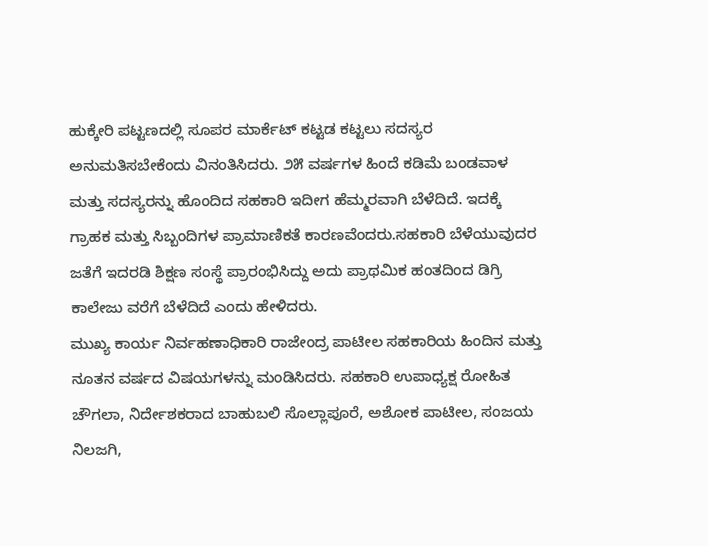ಹುಕ್ಕೇರಿ ಪಟ್ಟಣದಲ್ಲಿ ಸೂಪರ ಮಾರ್ಕೆಟ್ ಕಟ್ಟಡ ಕಟ್ಟಲು ಸದಸ್ಯರ ಅನುಮತಿಸಬೇಕೆಂದು ವಿನಂತಿಸಿದರು. ೨೫ ವರ್ಷಗಳ ಹಿಂದೆ ಕಡಿಮೆ ಬಂಡವಾಳ ಮತ್ತು ಸದಸ್ಯರನ್ನು ಹೊಂದಿದ ಸಹಕಾರಿ ಇದೀಗ ಹೆಮ್ಮರವಾಗಿ ಬೆಳೆದಿದೆ. ಇದಕ್ಕೆ ಗ್ರಾಹಕ ಮತ್ತು ಸಿಬ್ಬಂದಿಗಳ ಪ್ರಾಮಾಣಿಕತೆ ಕಾರಣವೆಂದರು.ಸಹಕಾರಿ ಬೆಳೆಯುವುದರ ಜತೆಗೆ ಇದರಡಿ ಶಿಕ್ಷಣ ಸಂಸ್ಥೆ ಪ್ರಾರಂಭಿಸಿದ್ದು ಅದು ಪ್ರಾಥಮಿಕ ಹಂತದಿಂದ ಡಿಗ್ರಿ ಕಾಲೇಜು ವರೆಗೆ ಬೆಳೆದಿದೆ ಎಂದು ಹೇಳಿದರು.
ಮುಖ್ಯ ಕಾರ್ಯ ನಿರ್ವಹಣಾಧಿಕಾರಿ ರಾಜೇಂದ್ರ ಪಾಟೀಲ ಸಹಕಾರಿಯ ಹಿಂದಿನ ಮತ್ತು ನೂತನ ವರ್ಷದ ವಿಷಯಗಳನ್ನು ಮಂಡಿಸಿದರು. ಸಹಕಾರಿ ಉಪಾಧ್ಯಕ್ಷ ರೋಹಿತ ಚೌಗಲಾ, ನಿರ್ದೇಶಕರಾದ ಬಾಹುಬಲಿ ಸೊಲ್ಲಾಪೂರೆ, ಅಶೋಕ ಪಾಟೀಲ, ಸಂಜಯ ನಿಲಜಗಿ,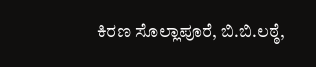ಕಿರಣ ಸೊಲ್ಲಾಪೂರೆ, ಬಿ.ಬಿ.ಲಠ್ಠೆ,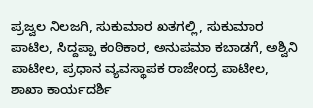ಪ್ರಜ್ವಲ ನಿಲಜಗಿ, ಸುಕುಮಾರ ಖತಗಲ್ಲಿ, ಸುಕುಮಾರ ಪಾಟಿಲ, ಸಿದ್ದಪ್ಪಾ ಕಂಠಿಕಾರ, ಅನುಪಮಾ ಕಬಾಡಗೆ, ಅಶ್ವಿನಿ ಪಾಟೀಲ, ಪ್ರಧಾನ ವ್ಯವಸ್ಥಾಪಕ ರಾಜೇಂದ್ರ ಪಾಟೀಲ, ಶಾಖಾ ಕಾರ್ಯದರ್ಶಿ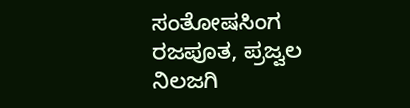ಸಂತೋಷಸಿಂಗ ರಜಪೂತ, ಪ್ರಜ್ವಲ ನಿಲಜಗಿ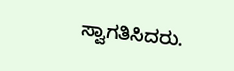ಸ್ವಾಗತಿಸಿದರು.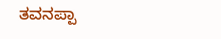ತವನಪ್ಪಾ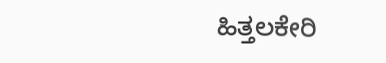ಹಿತ್ತಲಕೇರಿ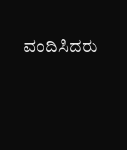ವಂದಿಸಿದರು